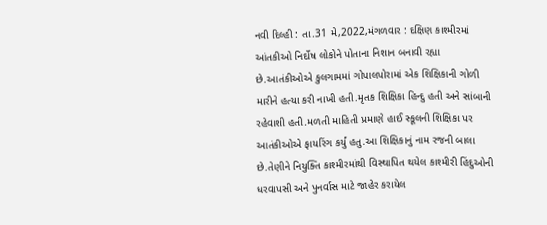નવી દિલ્હી : તા.31 મે,2022,મંગળવાર : દક્ષિણ કાશ્મીરમાં આંતકીઓ નિર્દોષ લોકોને પોતાના નિશાન બનાવી રહ્યા છે.આતંકીઓએ કુલગામમાં ગોપાલપોરામાં એક શિક્ષિકાની ગોળી મારીને હત્યા કરી નાખી હતી.મૃતક શિક્ષિકા હિન્દુ હતી અને સાંબાની રહેવાશી હતી.મળતી માહિતી પ્રમાણે હાઈ સ્કૂલની શિક્ષિકા પર આતંકીઓએ ફાયરિંગ કર્યું હતુ.આ શિક્ષિકાનું નામ રજની બાલા છે.તેણીને નિયુક્તિ કાશ્મીરમાંથી વિસ્થાપિત થયેલ કાશ્મીરી હિંદુઓની ધરવાપસી અને પુનર્વાસ માટે જાહેર કરાયેલ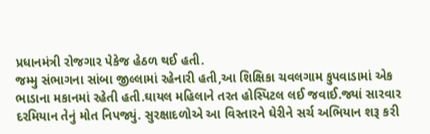પ્રધાનમંત્રી રોજગાર પેકેજ હેઠળ થઈ હતી.
જમ્મુ સંભાગના સાંબા જીલ્લામાં રહેનારી હતી,આ શિક્ષિકા ચવલગામ કુપવાડામાં એક ભાડાના મકાનમાં રહેતી હતી.ઘાયલ મહિલાને તરત હોસ્પિટલ લઈ જવાઈ.જ્યાં સારવાર દરમિયાન તેનું મોત નિપજ્યું. સુરક્ષાદળોએ આ વિસ્તારને ઘેરીને સર્ચ અભિયાન શરૂ કરી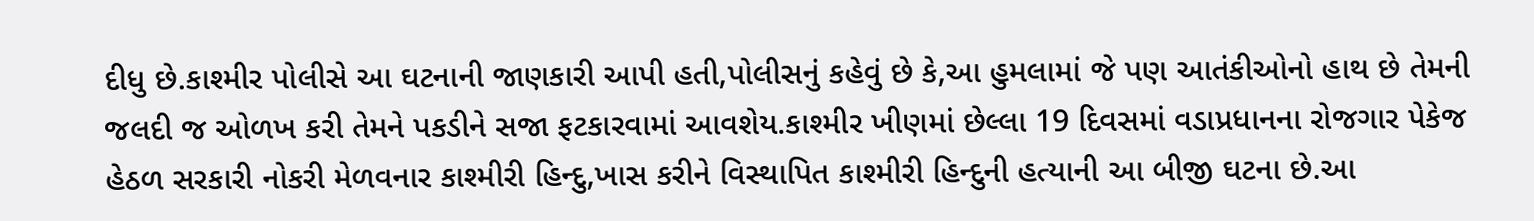દીધુ છે.કાશ્મીર પોલીસે આ ઘટનાની જાણકારી આપી હતી,પોલીસનું કહેવું છે કે,આ હુમલામાં જે પણ આતંકીઓનો હાથ છે તેમની જલદી જ ઓળખ કરી તેમને પકડીને સજા ફટકારવામાં આવશેય.કાશ્મીર ખીણમાં છેલ્લા 19 દિવસમાં વડાપ્રધાનના રોજગાર પેકેજ હેઠળ સરકારી નોકરી મેળવનાર કાશ્મીરી હિન્દુ,ખાસ કરીને વિસ્થાપિત કાશ્મીરી હિન્દુની હત્યાની આ બીજી ઘટના છે.આ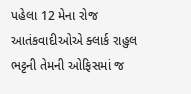પહેલા 12 મેના રોજ આતંકવાદીઓએ ક્લાર્ક રાહુલ ભટ્ટની તેમની ઓફિસમાં જ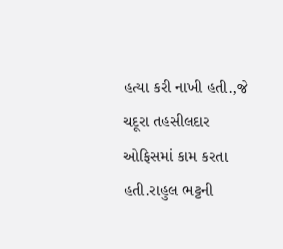હત્યા કરી નાખી હતી.,જે ચદૂરા તહસીલદાર ઓફિસમાં કામ કરતા હતી.રાહુલ ભટ્ટની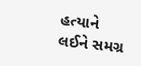હત્યાને લઈને સમગ્ર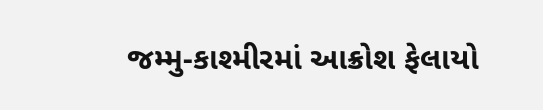જમ્મુ-કાશ્મીરમાં આક્રોશ ફેલાયો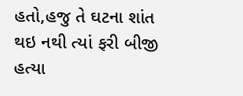હતો,હજુ તે ઘટના શાંત થઇ નથી ત્યાં ફરી બીજી હત્યા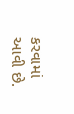કરવામાં આવી છે.